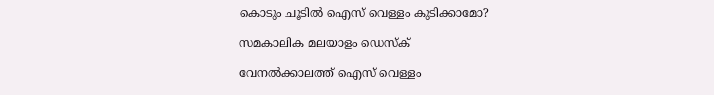കൊടും ചൂടിൽ ഐസ് വെള്ളം കുടിക്കാമോ?

സമകാലിക മലയാളം ഡെസ്ക്

വേനൽക്കാലത്ത് ഐസ് വെള്ളം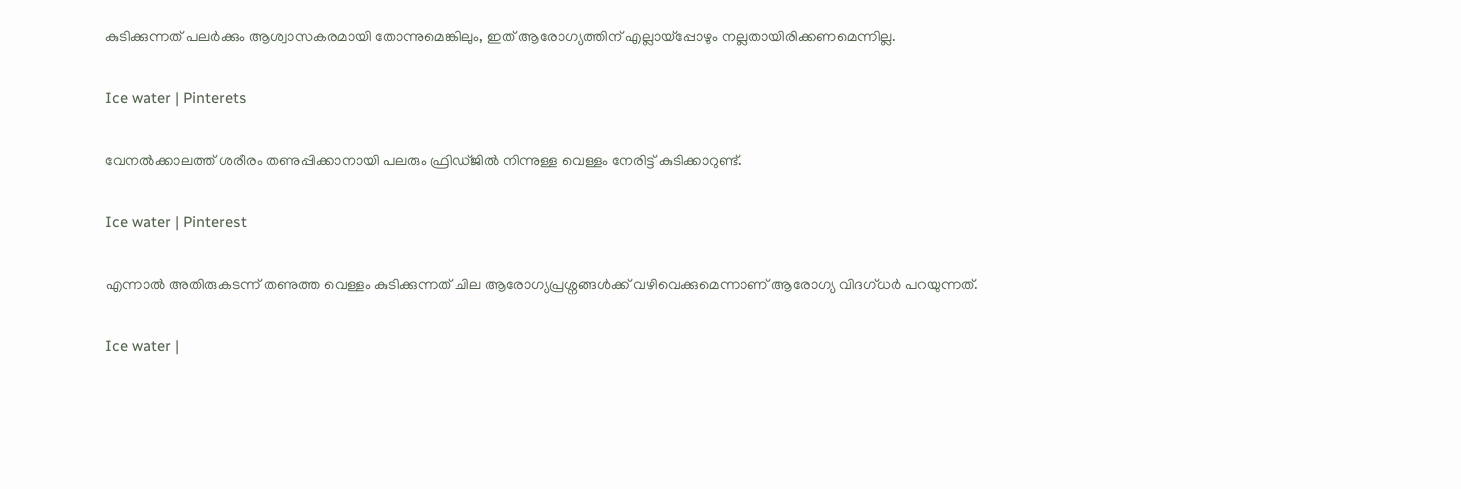കുടിക്കുന്നത് പലർക്കും ആശ്വാസകരമായി തോന്നുമെങ്കിലും, ഇത് ആരോഗ്യത്തിന് എല്ലായ്പ്പോഴും നല്ലതായിരിക്കണമെന്നില്ല.

Ice water | Pinterets

വേനൽക്കാലത്ത് ശരീരം തണുപ്പിക്കാനായി പലരും ഫ്രിഡ്ജിൽ നിന്നുള്ള വെള്ളം നേരിട്ട് കുടിക്കാറുണ്ട്.

Ice water | Pinterest

എന്നാൽ അതിരുകടന്ന് തണുത്ത വെള്ളം കുടിക്കുന്നത് ചില ആരോഗ്യപ്രശ്നങ്ങൾക്ക് വഴിവെക്കുമെന്നാണ് ആരോഗ്യ വിദഗ്ധർ പറയുന്നത്.

Ice water |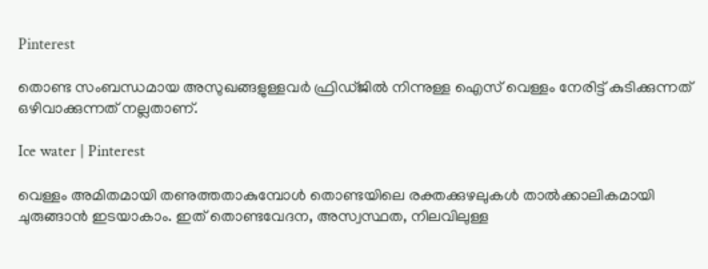Pinterest

തൊണ്ട സംബന്ധമായ അസുഖങ്ങളുള്ളവർ ഫ്രിഡ്ജിൽ നിന്നുള്ള ഐസ് വെള്ളം നേരിട്ട് കുടിക്കുന്നത് ഒഴിവാക്കുന്നത് നല്ലതാണ്.

Ice water | Pinterest

വെള്ളം അമിതമായി തണുത്തതാകുമ്പോൾ തൊണ്ടയിലെ രക്തക്കുഴലുകൾ താൽക്കാലികമായി ചുരുങ്ങാൻ ഇടയാകാം. ഇത് തൊണ്ടവേദന, അസ്വസ്ഥത, നിലവിലുള്ള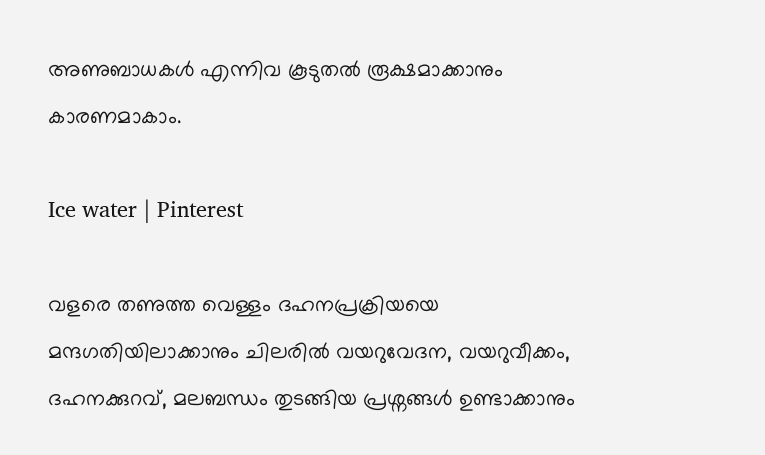അണുബാധകൾ എന്നിവ കൂടുതൽ രൂക്ഷമാക്കാനും കാരണമാകാം.

Ice water | Pinterest

വളരെ തണുത്ത വെള്ളം ദഹനപ്രക്രിയയെ മന്ദഗതിയിലാക്കാനും ചിലരിൽ വയറുവേദന, വയറുവീക്കം, ദഹനക്കുറവ്, മലബന്ധം തുടങ്ങിയ പ്രശ്നങ്ങൾ ഉണ്ടാക്കാനും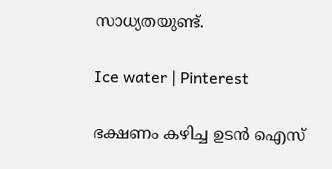സാധ്യതയുണ്ട്.

Ice water | Pinterest

ഭക്ഷണം കഴിച്ച ഉടൻ ഐസ്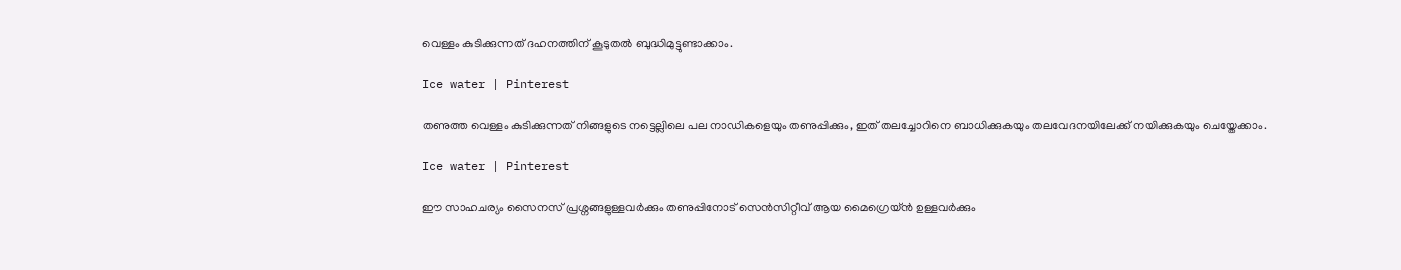വെള്ളം കുടിക്കുന്നത് ദഹനത്തിന് കൂടുതൽ ബുദ്ധിമുട്ടുണ്ടാക്കാം.

Ice water | Pinterest

തണുത്ത വെള്ളം കുടിക്കുന്നത് നിങ്ങളുടെ നട്ടെല്ലിലെ പല നാഡികളെയും തണുപ്പിക്കും, ഇത് തലച്ചോറിനെ ബാധിക്കുകയും തലവേദനയിലേക്ക് നയിക്കുകയും ചെയ്തേക്കാം.

Ice water | Pinterest

ഈ സാഹചര്യം സൈനസ് പ്രശ്നങ്ങളുള്ളവർക്കും തണുപ്പിനോട് സെൻസിറ്റീവ് ആയ മൈഗ്രെയ്ൻ ഉള്ളവർക്കും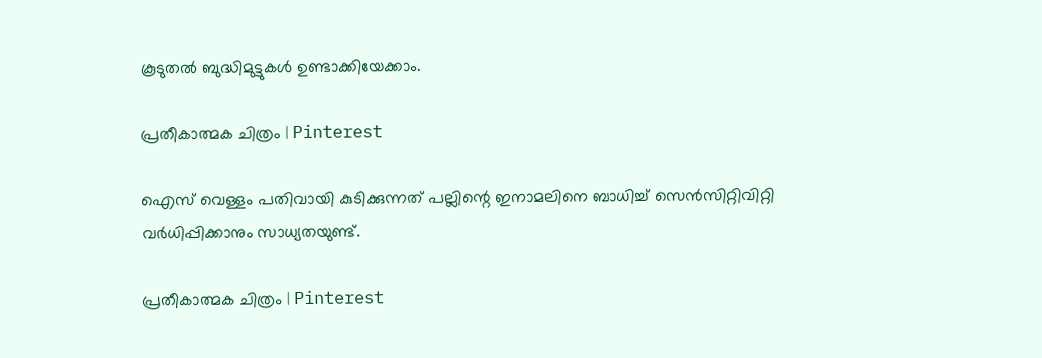കൂടുതൽ ബുദ്ധിമുട്ടുകൾ ഉണ്ടാക്കിയേക്കാം.

പ്രതീകാത്മക ചിത്രം | Pinterest

ഐസ് വെള്ളം പതിവായി കുടിക്കുന്നത് പല്ലിന്റെ ഇനാമലിനെ ബാധിച്ച് സെൻസിറ്റിവിറ്റി വർധിപ്പിക്കാനും സാധ്യതയുണ്ട്.

പ്രതീകാത്മക ചിത്രം | Pinterest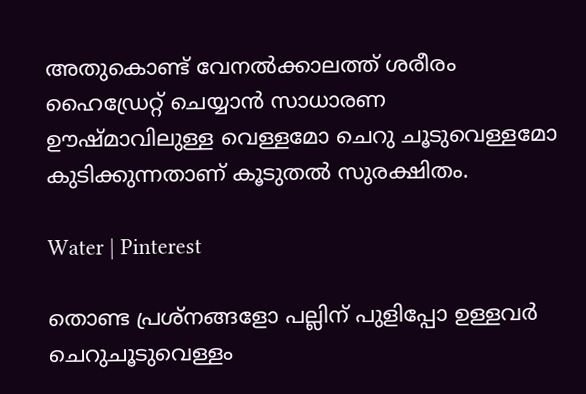അതുകൊണ്ട് വേനൽക്കാലത്ത് ശരീരം ഹൈഡ്രേറ്റ് ചെയ്യാൻ സാധാരണ ഊഷ്മാവിലുള്ള വെള്ളമോ ചെറു ചൂടുവെള്ളമോ കുടിക്കുന്നതാണ് കൂടുതൽ സുരക്ഷിതം.

Water | Pinterest

തൊണ്ട പ്രശ്നങ്ങളോ പല്ലിന് പുളിപ്പോ ഉള്ളവർ ചെറുചൂടുവെള്ളം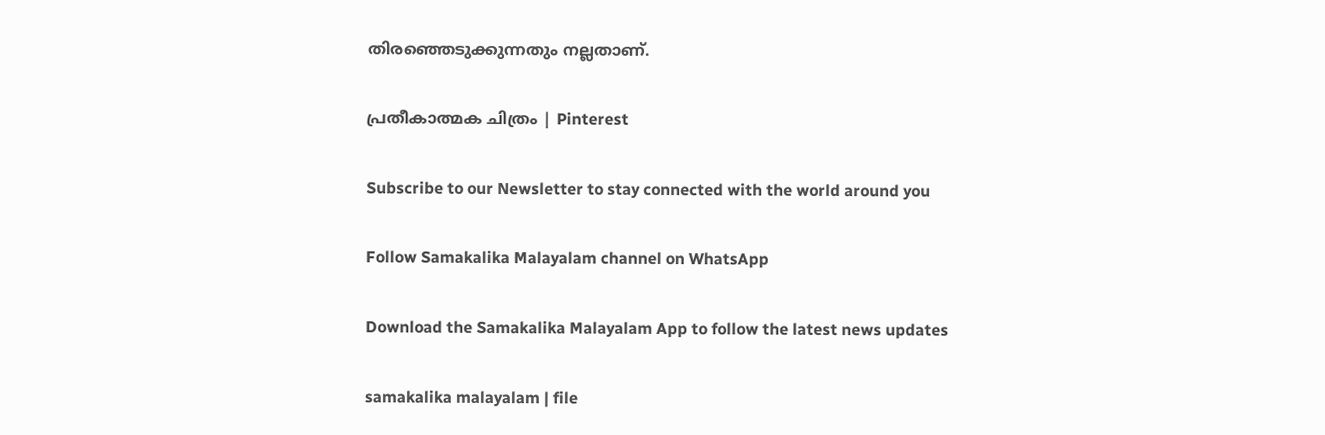തിരഞ്ഞെടുക്കുന്നതും നല്ലതാണ്.

പ്രതീകാത്മക ചിത്രം | Pinterest

Subscribe to our Newsletter to stay connected with the world around you

Follow Samakalika Malayalam channel on WhatsApp

Download the Samakalika Malayalam App to follow the latest news updates

samakalika malayalam | file